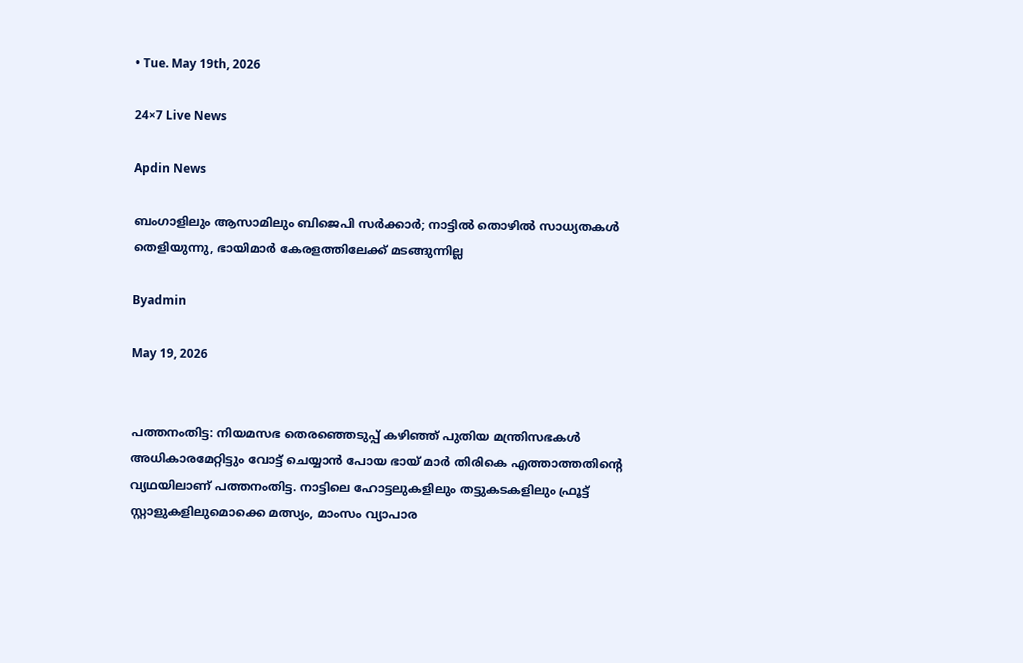• Tue. May 19th, 2026

24×7 Live News

Apdin News

ബംഗാളിലും ആസാമിലും ബിജെപി സര്‍ക്കാര്‍; നാട്ടില്‍ തൊഴില്‍ സാധ്യതകള്‍ തെളിയുന്നു, ഭായിമാര്‍ കേരളത്തിലേക്ക് മടങ്ങുന്നില്ല

Byadmin

May 19, 2026


പത്തനംതിട്ട: നിയമസഭ തെരഞ്ഞെടുപ്പ് കഴിഞ്ഞ് പുതിയ മന്ത്രിസഭകള്‍ അധികാരമേറ്റിട്ടും വോട്ട് ചെയ്യാന്‍ പോയ ഭായ് മാര്‍ തിരികെ എത്താത്തതിന്റെ വ്യഥയിലാണ് പത്തനംതിട്ട. നാട്ടിലെ ഹോട്ടലുകളിലും തട്ടുകടകളിലും ഫ്രൂട്ട് സ്റ്റാളുകളിലുമൊക്കെ മത്സ്യം, മാംസം വ്യാപാര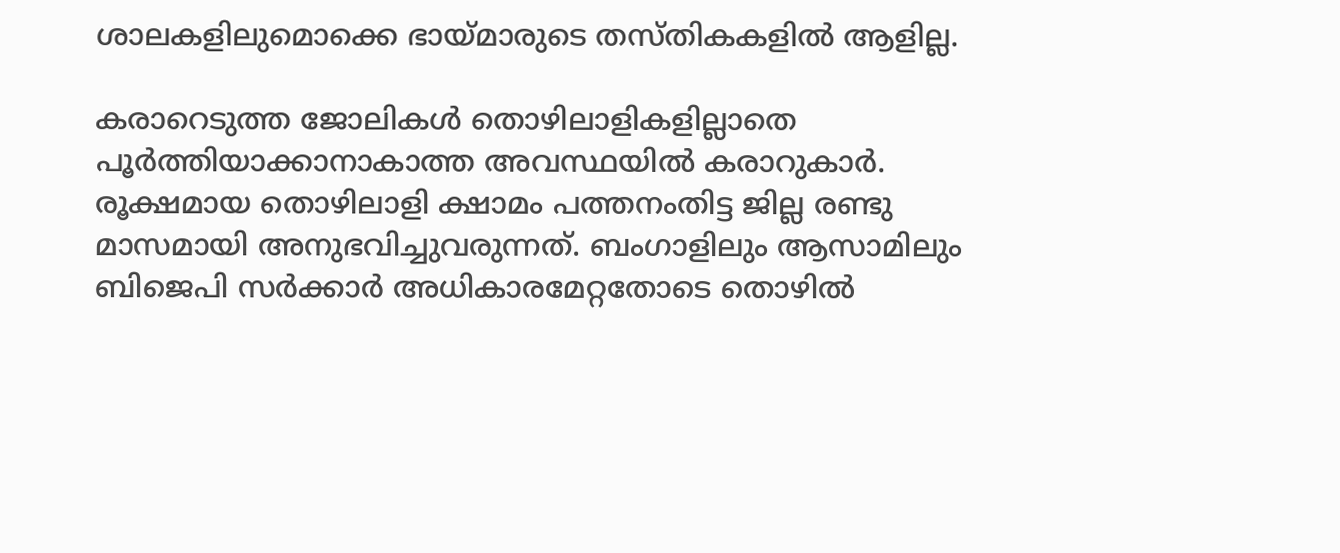ശാലകളിലുമൊക്കെ ഭായ്‌മാരുടെ തസ്തികകളില്‍ ആളില്ല.

കരാറെടുത്ത ജോലികള്‍ തൊഴിലാളികളില്ലാതെ പൂര്‍ത്തിയാക്കാനാകാത്ത അവസ്ഥയില്‍ കരാറുകാര്‍. രൂക്ഷമായ തൊഴിലാളി ക്ഷാമം പത്തനംതിട്ട ജില്ല രണ്ടു മാസമായി അനുഭവിച്ചുവരുന്നത്. ബംഗാളിലും ആസാമിലും ബിജെപി സര്‍ക്കാര്‍ അധികാരമേറ്റതോടെ തൊഴില്‍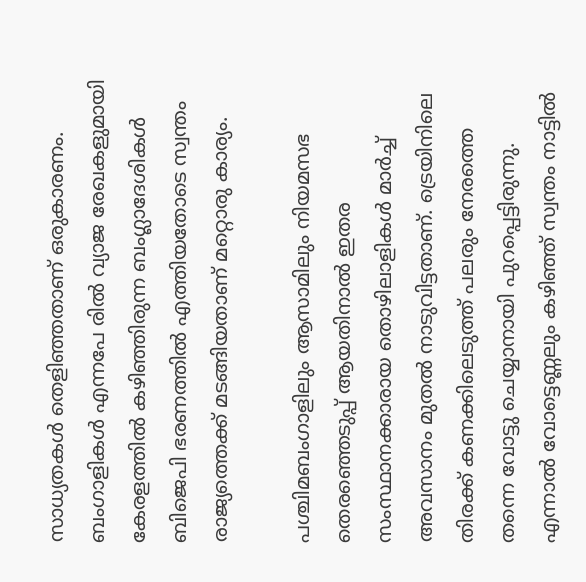സാധ്യതകള്‍ തെളിഞ്ഞതാണ് ഒരുകാരണം. ബംഗാളികള്‍ എന്നപേ രില്‍ വ്യാജ രേഖകളുമായി കേരളത്തില്‍ കഴിഞ്ഞിരുന്ന ബംഗ്ലാദേശികള്‍ ബിജെപി ഭരണത്തില്‍ എത്തിയതോടെ സ്വന്തം രാജ്യത്തെക്ക് മടങ്ങിയതാണ് മറ്റൊരു കാര്യം.

പശ്ചിമബംഗാളിലും ആസാമിലും നിയമസഭ തെരഞ്ഞെടുപ്പ് ആയതിനാല്‍ ഇതര സംസ്ഥാനക്കാരായ തൊഴിലാളികള്‍ മാര്‍ച്ച് അവസാനം മുതല്‍ നാടുവിട്ടതാണ്. ട്രെയിനിലെ തിരക്ക് കണക്കിലെടുത്ത് പലരും നേരത്തെ തന്നെ വോട്ടു ചെയ്യാനായി പുറപ്പെട്ടിരുന്നു. എന്നാല്‍ വോട്ടെണ്ണലും കഴിഞ്ഞ് സ്വന്തം നാട്ടില്‍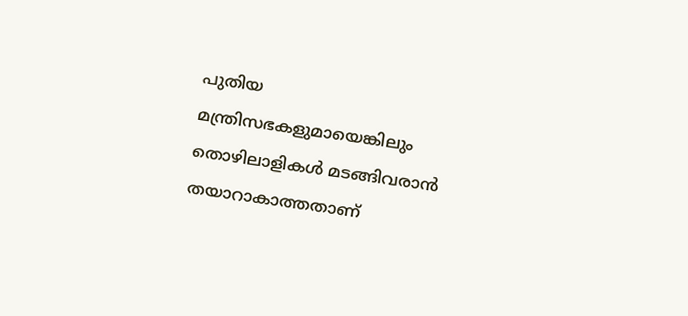പുതിയ മന്ത്രിസഭകളുമായെങ്കിലും തൊഴിലാളികള്‍ മടങ്ങിവരാന്‍ തയാറാകാത്തതാണ്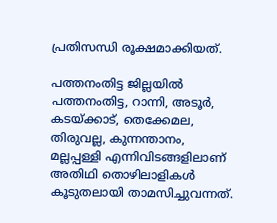പ്രതിസന്ധി രൂക്ഷമാക്കിയത്.

പത്തനംതിട്ട ജില്ലയില്‍ പത്തനംതിട്ട, റാന്നി, അടൂര്‍, കടയ്‌ക്കാട്, തെക്കേമല, തിരുവല്ല, കുന്നന്താനം, മല്ലപ്പള്ളി എന്നിവിടങ്ങളിലാണ് അതിഥി തൊഴിലാളികള്‍ കൂടുതലായി താമസിച്ചുവന്നത്.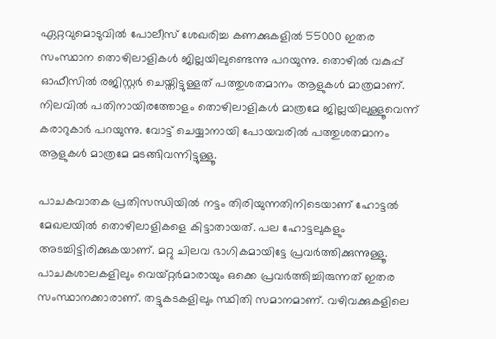ഏറ്റവുമൊടുവില്‍ പോലീസ് ശേഖരിച്ച കണക്കുകളില്‍ 55000 ഇതര സംസ്ഥാന തൊഴിലാളികള്‍ ജില്ലയിലുണ്ടെന്നു പറയുന്നു. തൊഴില്‍ വകുപ്പ് ഓഫീസില്‍ രജിസ്റ്റര്‍ ചെയ്തിട്ടുള്ളത് പത്തുശതമാനം ആളുകള്‍ മാത്രമാണ്. നിലവില്‍ പതിനായിരത്തോളം തൊഴിലാളികള്‍ മാത്രമേ ജില്ലയിലുള്ളൂവെന്ന് കരാറുകാര്‍ പറയുന്നു. വോട്ട് ചെയ്യാനായി പോയവരില്‍ പത്തുശതമാനം ആളുകള്‍ മാത്രമേ മടങ്ങിവന്നിട്ടുള്ളൂ.

പാചകവാതക പ്രതിസന്ധിയില്‍ നട്ടം തിരിയുന്നതിനിടെയാണ് ഹോട്ടല്‍ മേഖലയില്‍ തൊഴിലാളികളെ കിട്ടാതായത്. പല ഹോട്ടലുകളും അടച്ചിട്ടിരിക്കുകയാണ്. മറ്റു ചിലവ ഭാഗികമായിട്ടേ പ്രവര്‍ത്തിക്കുന്നുള്ളൂ. പാചകശാലകളിലും വെയ്റ്റര്‍മാരായും ഒക്കെ പ്രവര്‍ത്തിച്ചിരുന്നത് ഇതര സംസ്ഥാനക്കാരാണ്. തട്ടുകടകളിലും സ്ഥിതി സമാനമാണ്. വഴിവക്കുകളിലെ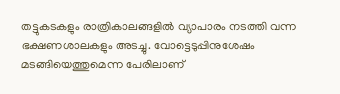തട്ടുകടകളും രാത്രികാലങ്ങളില്‍ വ്യാപാരം നടത്തി വന്ന ഭക്ഷണശാലകളും അടച്ചു. വോട്ടെടുപ്പിനുശേഷം മടങ്ങിയെത്തുമെന്ന പേരിലാണ്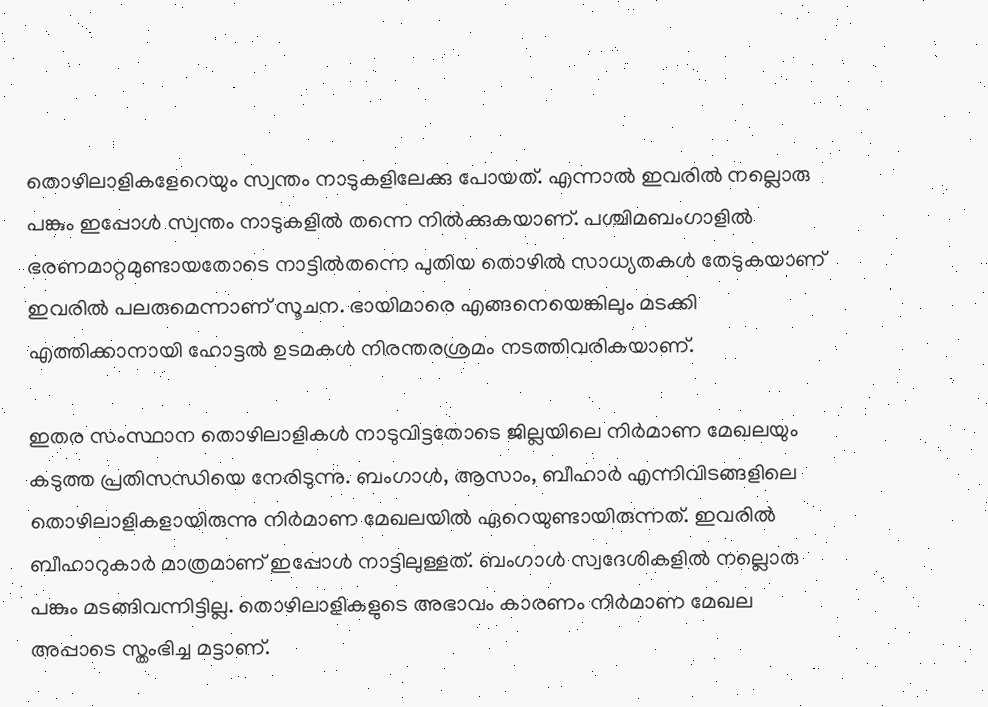തൊഴിലാളികളേറെയും സ്വന്തം നാടുകളിലേക്കു പോയത്. എന്നാല്‍ ഇവരില്‍ നല്ലൊരു പങ്കും ഇപ്പോള്‍ സ്വന്തം നാടുകളില്‍ തന്നെ നില്‍ക്കുകയാണ്. പശ്ചിമബംഗാളില്‍ ഭരണമാറ്റമുണ്ടായതോടെ നാട്ടില്‍തന്നെ പുതിയ തൊഴില്‍ സാധ്യതകള്‍ തേടുകയാണ് ഇവരില്‍ പലരുമെന്നാണ് സൂചന. ഭായിമാരെ എങ്ങനെയെങ്കിലും മടക്കി എത്തിക്കാനായി ഹോട്ടല്‍ ഉടമകള്‍ നിരന്തരശ്രമം നടത്തിവരികയാണ്.

ഇതര സംസ്ഥാന തൊഴിലാളികള്‍ നാടുവിട്ടതോടെ ജില്ലയിലെ നിര്‍മാണ മേഖലയും കടുത്ത പ്രതിസന്ധിയെ നേരിടുന്നു. ബംഗാള്‍, ആസാം, ബീഹാര്‍ എന്നിവിടങ്ങളിലെ തൊഴിലാളികളായിരുന്നു നിര്‍മാണ മേഖലയില്‍ ഏറെയുണ്ടായിരുന്നത്. ഇവരില്‍ ബീഹാറുകാര്‍ മാത്രമാണ് ഇപ്പോള്‍ നാട്ടിലുള്ളത്. ബംഗാള്‍ സ്വദേശികളില്‍ നല്ലൊരു പങ്കും മടങ്ങിവന്നിട്ടില്ല. തൊഴിലാളികളുടെ അഭാവം കാരണം നിര്‍മാണ മേഖല അപ്പാടെ സ്തംഭിച്ച മട്ടാണ്.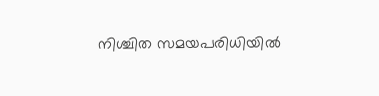നിശ്ചിത സമയപരിധിയില്‍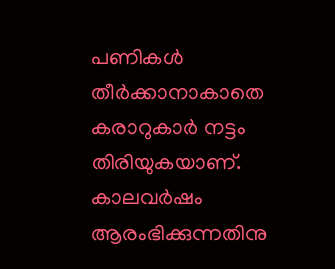പണികള്‍ തീര്‍ക്കാനാകാതെ കരാറുകാര്‍ നട്ടം തിരിയുകയാണ്. കാലവര്‍ഷം ആരംഭിക്കുന്നതിനു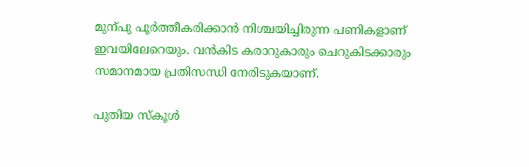മുന്പു പൂര്‍ത്തീകരിക്കാന്‍ നിശ്ചയിച്ചിരുന്ന പണികളാണ് ഇവയിലേറെയും. വന്‍കിട കരാറുകാരും ചെറുകിടക്കാരും സമാനമായ പ്രതിസന്ധി നേരിടുകയാണ്.

പുതിയ സ്‌കൂള്‍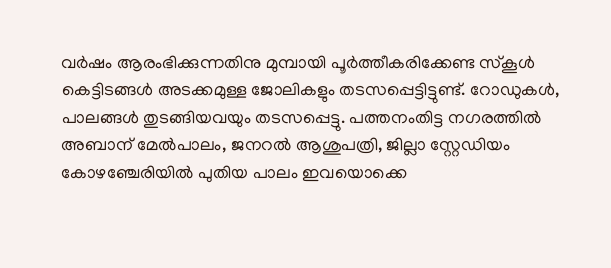വര്‍ഷം ആരംഭിക്കുന്നതിനു മുമ്പായി പൂര്‍ത്തീകരിക്കേണ്ട സ്‌കൂള്‍ കെട്ടിടങ്ങള്‍ അടക്കമുള്ള ജോലികളും തടസപ്പെട്ടിട്ടുണ്ട്. റോഡുകള്‍, പാലങ്ങള്‍ തുടങ്ങിയവയും തടസപ്പെട്ടു. പത്തനംതിട്ട നഗരത്തില്‍ അബാന് മേല്‍പാലം, ജനറല്‍ ആശുപത്രി, ജില്ലാ സ്റ്റേഡിയം കോഴഞ്ചേരിയില്‍ പുതിയ പാലം ഇവയൊക്കെ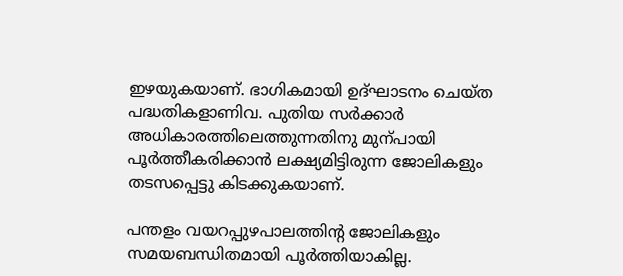ഇഴയുകയാണ്. ഭാഗികമായി ഉദ്ഘാടനം ചെയ്ത പദ്ധതികളാണിവ. പുതിയ സര്‍ക്കാര്‍ അധികാരത്തിലെത്തുന്നതിനു മുന്പായി പൂര്‍ത്തീകരിക്കാന്‍ ലക്ഷ്യമിട്ടിരുന്ന ജോലികളും തടസപ്പെട്ടു കിടക്കുകയാണ്.

പന്തളം വയറപ്പുഴപാലത്തിന്റ ജോലികളും സമയബന്ധിതമായി പൂര്‍ത്തിയാകില്ല.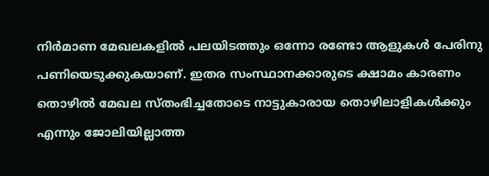നിര്‍മാണ മേഖലകളില്‍ പലയിടത്തും ഒന്നോ രണ്ടോ ആളുകള്‍ പേരിനു പണിയെടുക്കുകയാണ്. ഇതര സംസ്ഥാനക്കാരുടെ ക്ഷാമം കാരണം തൊഴില്‍ മേഖല സ്തംഭിച്ചതോടെ നാട്ടുകാരായ തൊഴിലാളികള്‍ക്കും എന്നും ജോലിയില്ലാത്ത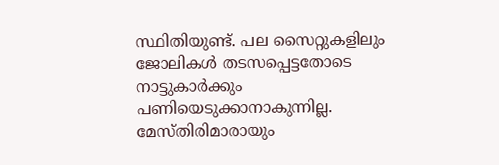സ്ഥിതിയുണ്ട്. പല സൈറ്റുകളിലും ജോലികള്‍ തടസപ്പെട്ടതോടെ നാട്ടുകാര്‍ക്കും പണിയെടുക്കാനാകുന്നില്ല. മേസ്തിരിമാരായും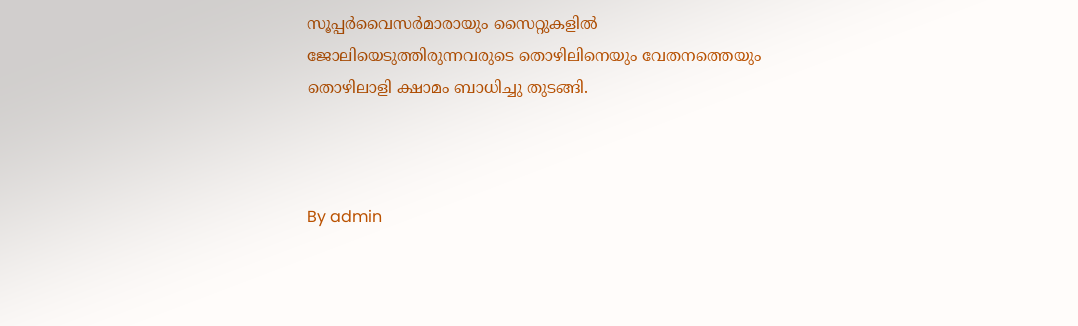സൂപ്പര്‍വൈസര്‍മാരായും സൈറ്റുകളില്‍ ജോലിയെടുത്തിരുന്നവരുടെ തൊഴിലിനെയും വേതനത്തെയും തൊഴിലാളി ക്ഷാമം ബാധിച്ചു തുടങ്ങി.



By admin